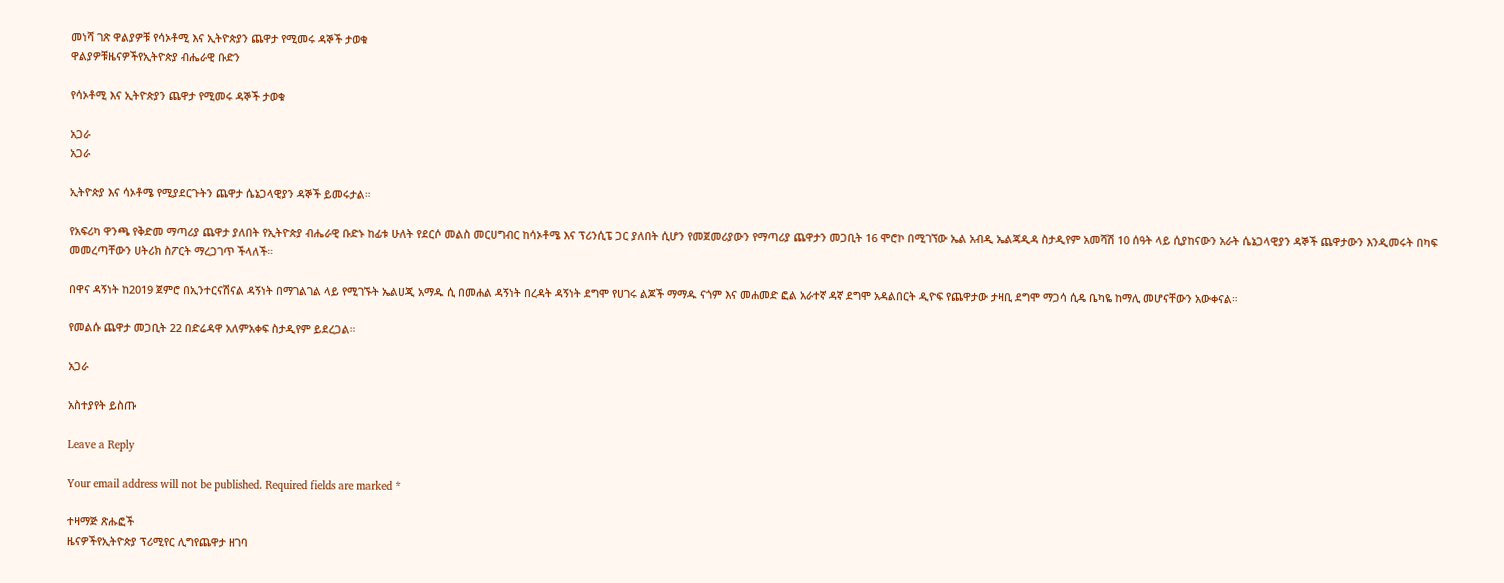መነሻ ገጽ ዋልያዎቹ የሳኦቶሚ እና ኢትዮጵያን ጨዋታ የሚመሩ ዳኞች ታወቁ
ዋልያዎቹዜናዎችየኢትዮጵያ ብሔራዊ ቡድን

የሳኦቶሚ እና ኢትዮጵያን ጨዋታ የሚመሩ ዳኞች ታወቁ

አጋራ
አጋራ

ኢትዮጵያ እና ሳኦቶሜ የሚያደርጉትን ጨዋታ ሴኔጋላዊያን ዳኞች ይመሩታል።

የአፍሪካ ዋንጫ የቅድመ ማጣሪያ ጨዋታ ያለበት የኢትዮጵያ ብሔራዊ ቡድኑ ከፊቱ ሁለት የደርሶ መልስ መርሀግብር ከሳኦቶሜ እና ፕሪንሲፔ ጋር ያለበት ሲሆን የመጀመሪያውን የማጣሪያ ጨዋታን መጋቢት 16 ሞሮኮ በሚገኘው ኤል አብዲ ኤልጃዲዳ ስታዲየም አመሻሽ 10 ሰዓት ላይ ሲያከናውን አራት ሴኔጋላዊያን ዳኞች ጨዋታውን እንዲመሩት በካፍ መመረጣቸውን ሀትሪክ ስፖርት ማረጋገጥ ችላለች።

በዋና ዳኝነት ከ2019 ጀምሮ በኢንተርናሽናል ዳኝነት በማገልገል ላይ የሚገኙት ኤልሀጂ አማዱ ሲ በመሐል ዳኝነት በረዳት ዳኝነት ደግሞ የሀገሩ ልጆች ማማዱ ናጎም እና መሐመድ ፎል አራተኛ ዳኛ ደግሞ አዳልበርት ዲዮፍ የጨዋታው ታዛቢ ደግሞ ማጋሳ ሲዴ ቤካዬ ከማሊ መሆናቸውን አውቀናል።

የመልሱ ጨዋታ መጋቢት 22 በድሬዳዋ አለምአቀፍ ስታዲየም ይደረጋል።

አጋራ

አስተያየት ይስጡ

Leave a Reply

Your email address will not be published. Required fields are marked *

ተዛማጅ ጽሑፎች
ዜናዎችየኢትዮጵያ ፕሪሚየር ሊግየጨዋታ ዘገባ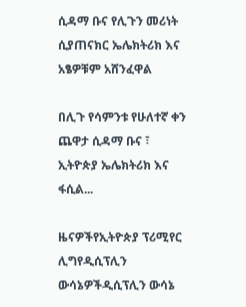ሲዳማ ቡና የሊጉን መሪነት ሲያጠናክር ኤሌክትሪክ እና አፄዎቹም አሸንፈዋል

በሊጉ የሳምንቱ የሁለተኛ ቀን ጨዋታ ሲዳማ ቡና ፣ ኢትዮጵያ ኤሌክትሪክ እና ፋሲል...

ዜናዎችየኢትዮጵያ ፕሪሚየር ሊግየዲሲፕሊን ውሳኔዎችዲሲፕሊን ውሳኔ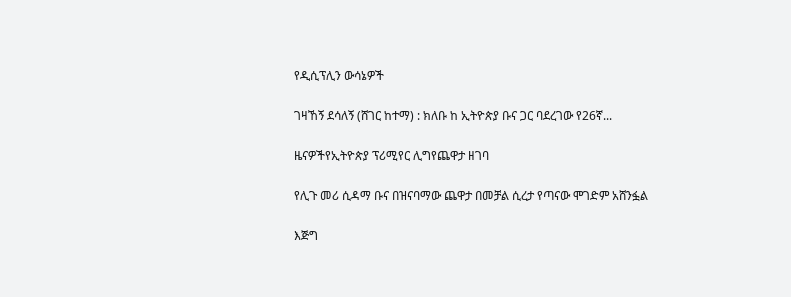የዲሲፕሊን ውሳኔዎች

ገዛኸኝ ደሳለኝ (ሸገር ከተማ) : ክለቡ ከ ኢትዮጵያ ቡና ጋር ባደረገው የ26ኛ...

ዜናዎችየኢትዮጵያ ፕሪሚየር ሊግየጨዋታ ዘገባ

የሊጉ መሪ ሲዳማ ቡና በዝናባማው ጨዋታ በመቻል ሲረታ የጣናው ሞገድም አሸንፏል

እጅግ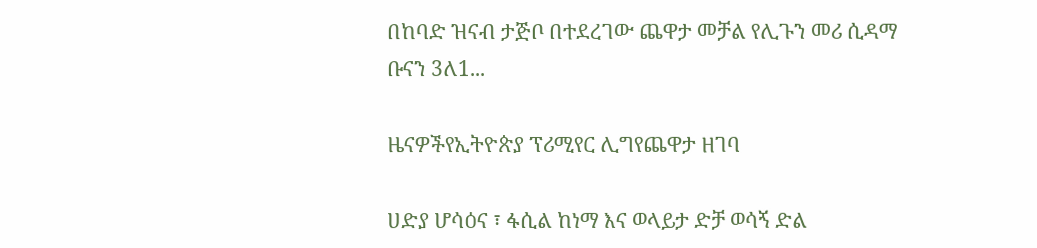በከባድ ዝናብ ታጅቦ በተደረገው ጨዋታ መቻል የሊጉን መሪ ሲዳማ ቡናን 3ለ1...

ዜናዎችየኢትዮጵያ ፕሪሚየር ሊግየጨዋታ ዘገባ

ሀድያ ሆሳዕና ፣ ፋሲል ከነማ እና ወላይታ ድቻ ወሳኝ ድል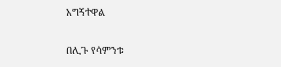አግኝተዋል

በሊጉ የሳምንቱ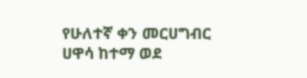የሁለተኛ ቀን መርሀግብር ሀዋሳ ከተማ ወደ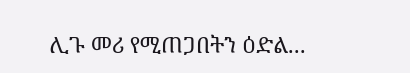ሊጉ መሪ የሚጠጋበትን ዕድል...